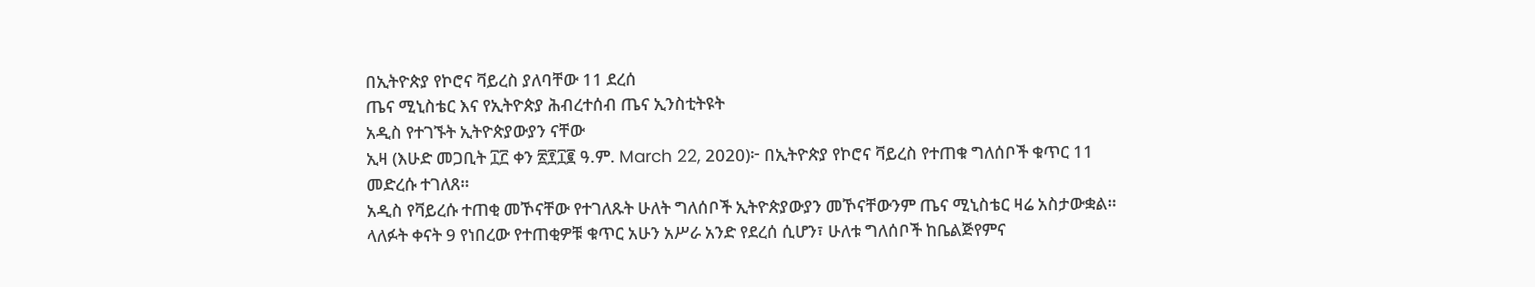በኢትዮጵያ የኮሮና ቫይረስ ያለባቸው 11 ደረሰ
ጤና ሚኒስቴር እና የኢትዮጵያ ሕብረተሰብ ጤና ኢንስቲትዩት
አዲስ የተገኙት ኢትዮጵያውያን ናቸው
ኢዛ (እሁድ መጋቢት ፲፫ ቀን ፳፻፲፪ ዓ.ም. March 22, 2020)፦ በኢትዮጵያ የኮሮና ቫይረስ የተጠቁ ግለሰቦች ቁጥር 11 መድረሱ ተገለጸ።
አዲስ የቫይረሱ ተጠቂ መኾናቸው የተገለጹት ሁለት ግለሰቦች ኢትዮጵያውያን መኾናቸውንም ጤና ሚኒስቴር ዛሬ አስታውቋል።
ላለፉት ቀናት 9 የነበረው የተጠቂዎቹ ቁጥር አሁን አሥራ አንድ የደረሰ ሲሆን፣ ሁለቱ ግለሰቦች ከቤልጅየምና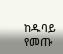ከዱባይ የመጡ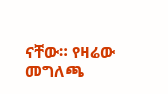ናቸው። የዛሬው መግለጫ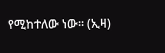የሚከተለው ነው። (ኢዛ)